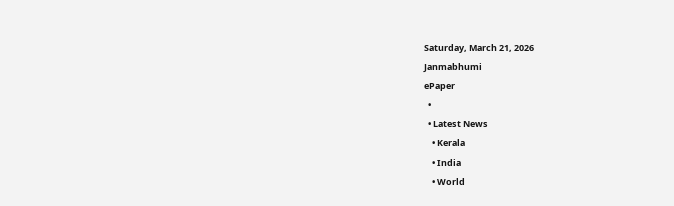Saturday, March 21, 2026
Janmabhumi
ePaper
  •
  • Latest News
    • Kerala
    • India
    • World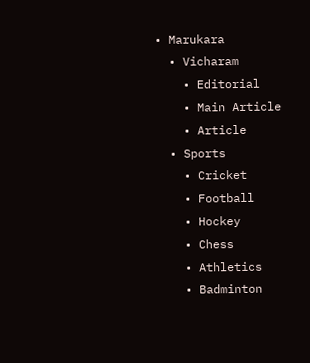• Marukara
  • Vicharam
    • Editorial
    • Main Article
    • Article
  • Sports
    • Cricket
    • Football
    • Hockey
    • Chess
    • Athletics
    • Badminton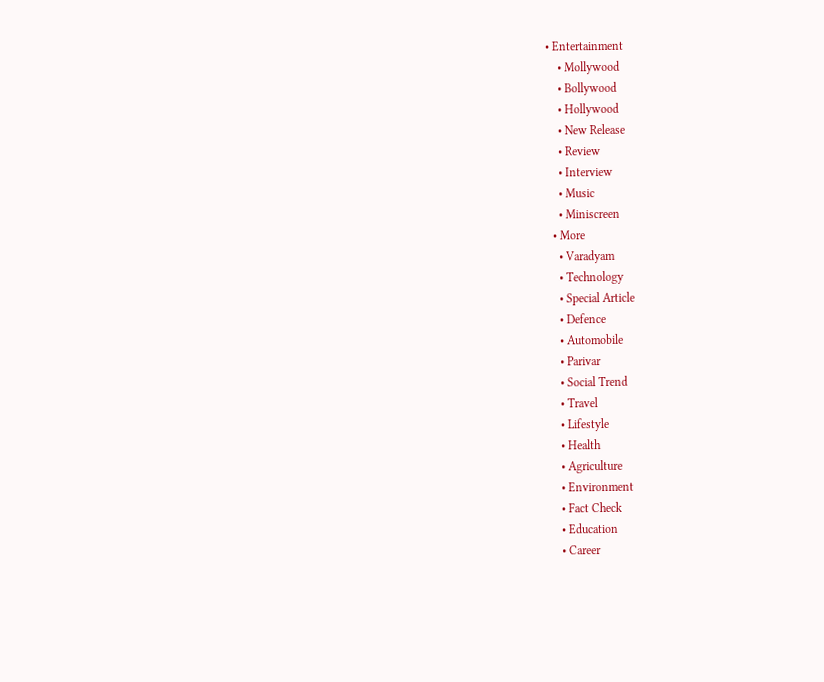• Entertainment
    • Mollywood
    • Bollywood
    • Hollywood
    • New Release
    • Review
    • Interview
    • Music
    • Miniscreen
  • More
    • Varadyam
    • Technology
    • Special Article
    • Defence
    • Automobile
    • Parivar
    • Social Trend
    • Travel
    • Lifestyle
    • Health
    • Agriculture
    • Environment
    • Fact Check
    • Education
    • Career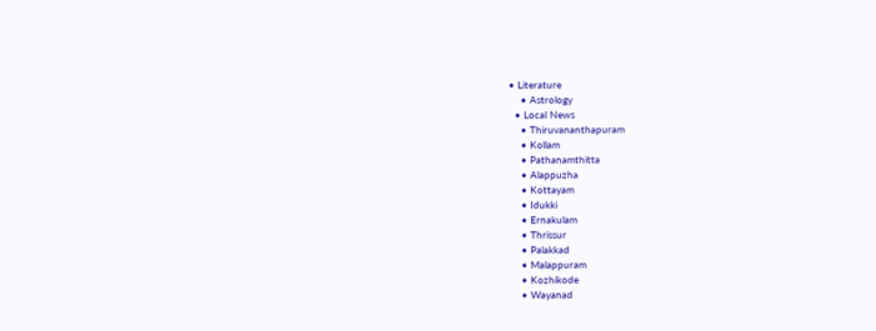• Literature
    • Astrology
  • Local News
    • Thiruvananthapuram
    • Kollam
    • Pathanamthitta
    • Alappuzha
    • Kottayam
    • Idukki
    • Ernakulam
    • Thrissur
    • Palakkad
    • Malappuram
    • Kozhikode
    • Wayanad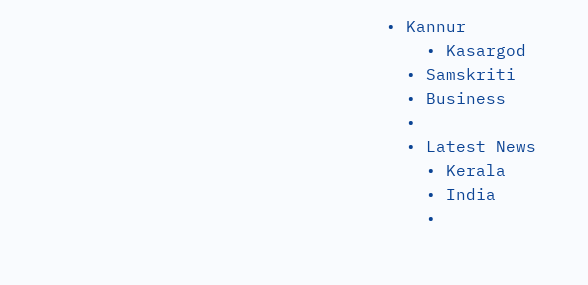• Kannur
    • Kasargod
  • Samskriti
  • Business
  •
  • Latest News
    • Kerala
    • India
    •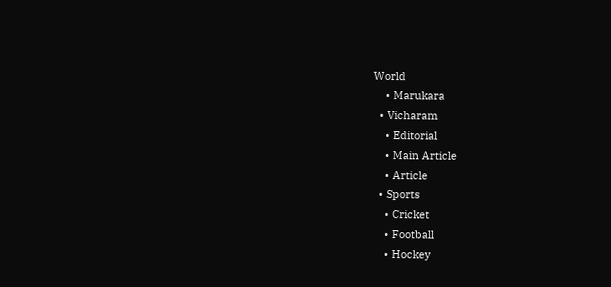World
    • Marukara
  • Vicharam
    • Editorial
    • Main Article
    • Article
  • Sports
    • Cricket
    • Football
    • Hockey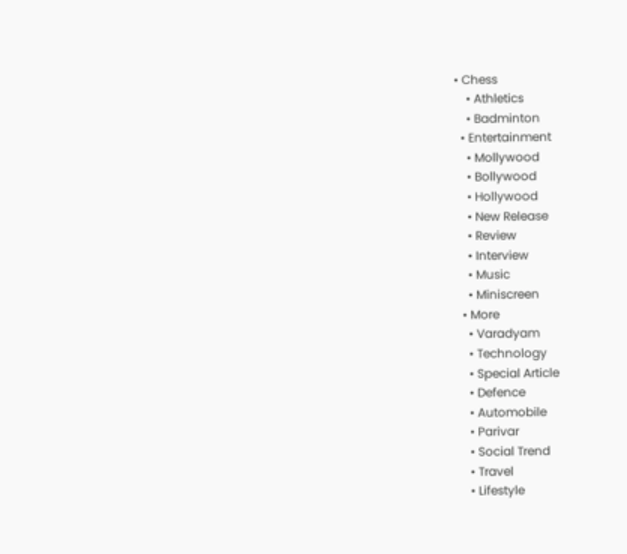• Chess
    • Athletics
    • Badminton
  • Entertainment
    • Mollywood
    • Bollywood
    • Hollywood
    • New Release
    • Review
    • Interview
    • Music
    • Miniscreen
  • More
    • Varadyam
    • Technology
    • Special Article
    • Defence
    • Automobile
    • Parivar
    • Social Trend
    • Travel
    • Lifestyle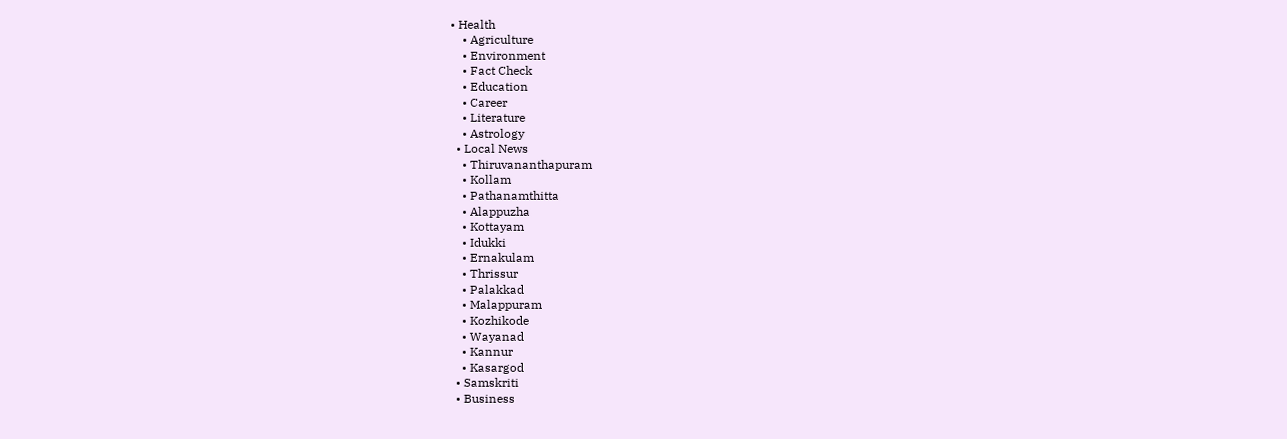• Health
    • Agriculture
    • Environment
    • Fact Check
    • Education
    • Career
    • Literature
    • Astrology
  • Local News
    • Thiruvananthapuram
    • Kollam
    • Pathanamthitta
    • Alappuzha
    • Kottayam
    • Idukki
    • Ernakulam
    • Thrissur
    • Palakkad
    • Malappuram
    • Kozhikode
    • Wayanad
    • Kannur
    • Kasargod
  • Samskriti
  • Business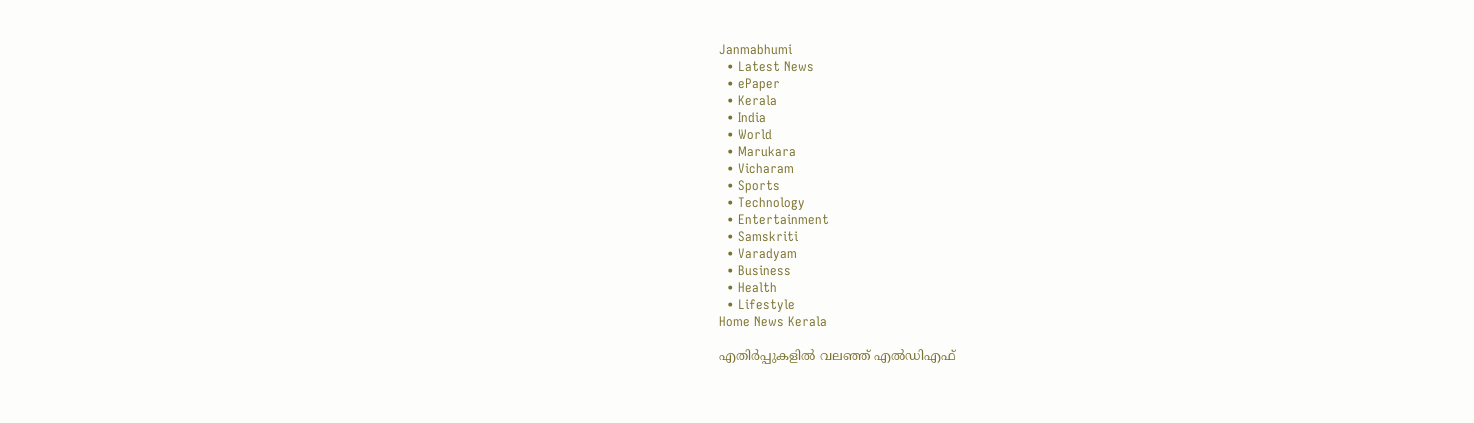Janmabhumi
  • Latest News
  • ePaper
  • Kerala
  • India
  • World
  • Marukara
  • Vicharam
  • Sports
  • Technology
  • Entertainment
  • Samskriti
  • Varadyam
  • Business
  • Health
  • Lifestyle
Home News Kerala

എതിര്‍പ്പുകളില്‍ വലഞ്ഞ് എല്‍ഡിഎഫ്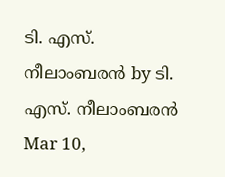ടി. എസ്. നീലാംബരന്‍ by ടി. എസ്. നീലാംബരന്‍
Mar 10,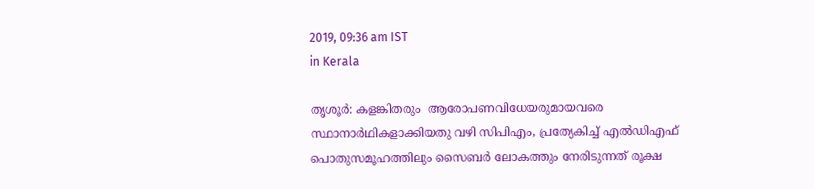2019, 09:36 am IST
in Kerala

തൃശൂര്‍: കളങ്കിതരും  ആരോപണവിധേയരുമായവരെ സ്ഥാനാര്‍ഥികളാക്കിയതു വഴി സിപിഎം, പ്രത്യേകിച്ച് എല്‍ഡിഎഫ്  പൊതുസമൂഹത്തിലും സൈബര്‍ ലോകത്തും നേരിടുന്നത് രൂക്ഷ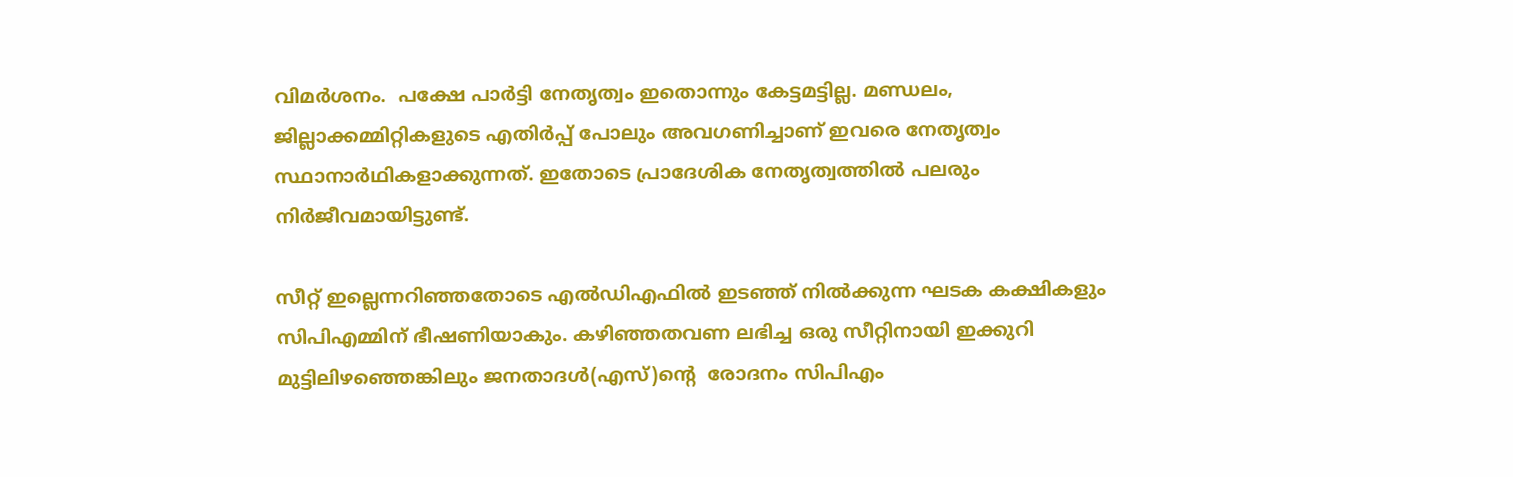വിമര്‍ശനം.  പക്ഷേ പാര്‍ട്ടി നേതൃത്വം ഇതൊന്നും കേട്ടമട്ടില്ല. മണ്ഡലം, ജില്ലാക്കമ്മിറ്റികളുടെ എതിര്‍പ്പ് പോലും അവഗണിച്ചാണ് ഇവരെ നേതൃത്വം സ്ഥാനാര്‍ഥികളാക്കുന്നത്. ഇതോടെ പ്രാദേശിക നേതൃത്വത്തില്‍ പലരും നിര്‍ജീവമായിട്ടുണ്ട്.

സീറ്റ് ഇല്ലെന്നറിഞ്ഞതോടെ എല്‍ഡിഎഫില്‍ ഇടഞ്ഞ് നില്‍ക്കുന്ന ഘടക കക്ഷികളും സിപിഎമ്മിന് ഭീഷണിയാകും. കഴിഞ്ഞതവണ ലഭിച്ച ഒരു സീറ്റിനായി ഇക്കുറി മുട്ടിലിഴഞ്ഞെങ്കിലും ജനതാദള്‍(എസ്)ന്റെ  രോദനം സിപിഎം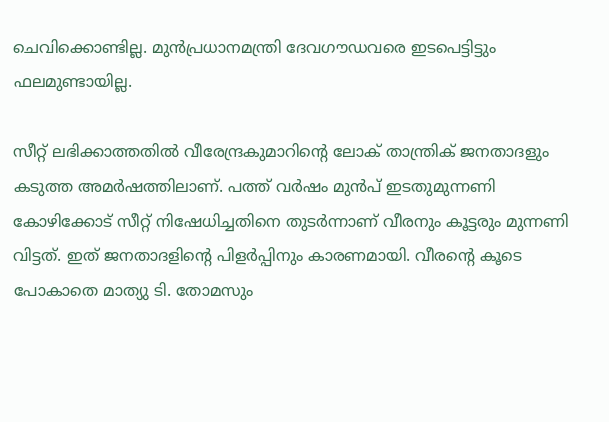ചെവിക്കൊണ്ടില്ല. മുന്‍പ്രധാനമന്ത്രി ദേവഗൗഡവരെ ഇടപെട്ടിട്ടും ഫലമുണ്ടായില്ല.

സീറ്റ് ലഭിക്കാത്തതില്‍ വീരേന്ദ്രകുമാറിന്റെ ലോക് താന്ത്രിക് ജനതാദളും കടുത്ത അമര്‍ഷത്തിലാണ്. പത്ത് വര്‍ഷം മുന്‍പ് ഇടതുമുന്നണി കോഴിക്കോട് സീറ്റ് നിഷേധിച്ചതിനെ തുടര്‍ന്നാണ് വീരനും കൂട്ടരും മുന്നണി വിട്ടത്. ഇത് ജനതാദളിന്റെ പിളര്‍പ്പിനും കാരണമായി. വീരന്റെ കൂടെ പോകാതെ മാത്യു ടി. തോമസും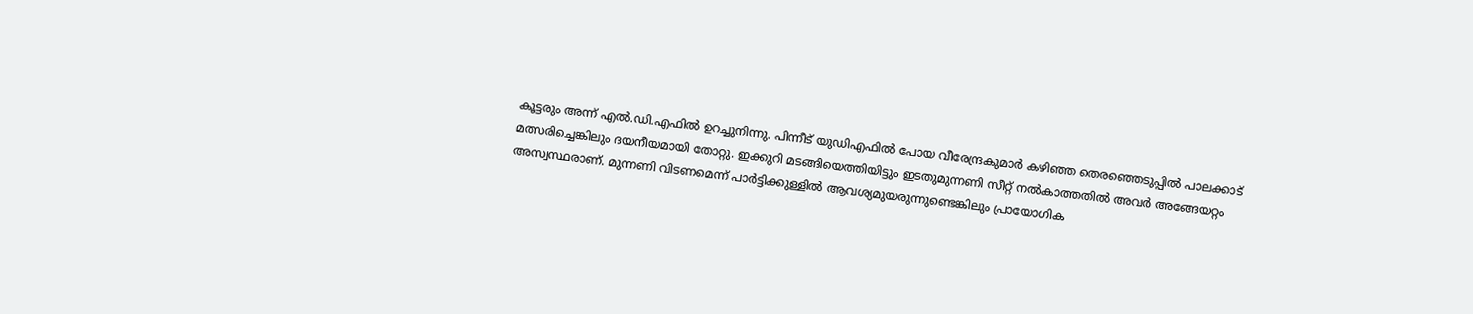കൂട്ടരും അന്ന് എല്‍.ഡി.എഫില്‍ ഉറച്ചുനിന്നു. പിന്നീട് യുഡിഎഫില്‍ പോയ വീരേന്ദ്രകുമാര്‍ കഴിഞ്ഞ തെരഞ്ഞെടുപ്പില്‍ പാലക്കാട് മത്സരിച്ചെങ്കിലും ദയനീയമായി തോറ്റു. ഇക്കുറി മടങ്ങിയെത്തിയിട്ടും ഇടതുമുന്നണി സീറ്റ് നല്‍കാത്തതില്‍ അവര്‍ അങ്ങേയറ്റം അസ്വസ്ഥരാണ്. മുന്നണി വിടണമെന്ന് പാര്‍ട്ടിക്കുള്ളില്‍ ആവശ്യമുയരുന്നുണ്ടെങ്കിലും പ്രായോഗിക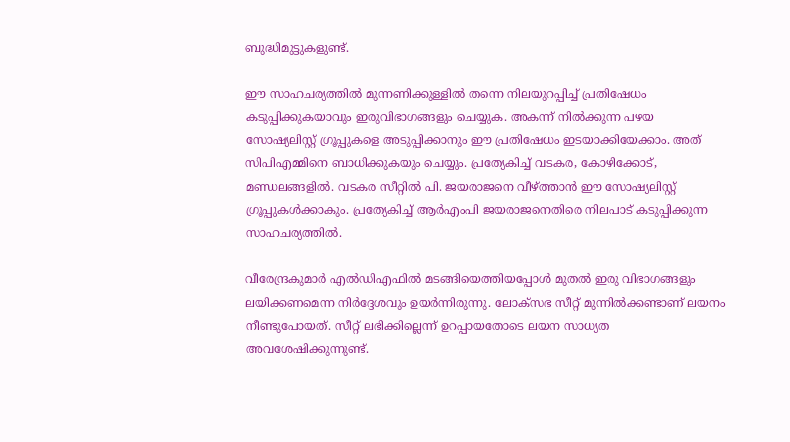ബുദ്ധിമുട്ടുകളുണ്ട്.

ഈ സാഹചര്യത്തില്‍ മുന്നണിക്കുള്ളില്‍ തന്നെ നിലയുറപ്പിച്ച് പ്രതിഷേധം കടുപ്പിക്കുകയാവും ഇരുവിഭാഗങ്ങളും ചെയ്യുക. അകന്ന് നില്‍ക്കുന്ന പഴയ സോഷ്യലിസ്റ്റ് ഗ്രൂപ്പുകളെ അടുപ്പിക്കാനും ഈ പ്രതിഷേധം ഇടയാക്കിയേക്കാം. അത് സിപിഎമ്മിനെ ബാധിക്കുകയും ചെയ്യും. പ്രത്യേകിച്ച് വടകര, കോഴിക്കോട്, മണ്ഡലങ്ങളില്‍. വടകര സീറ്റില്‍ പി. ജയരാജനെ വീഴ്‌ത്താന്‍ ഈ സോഷ്യലിസ്റ്റ് ഗ്രൂപ്പുകള്‍ക്കാകും. പ്രത്യേകിച്ച് ആര്‍എംപി ജയരാജനെതിരെ നിലപാട് കടുപ്പിക്കുന്ന സാഹചര്യത്തില്‍.

വീരേന്ദ്രകുമാര്‍ എല്‍ഡിഎഫില്‍ മടങ്ങിയെത്തിയപ്പോള്‍ മുതല്‍ ഇരു വിഭാഗങ്ങളും ലയിക്കണമെന്ന നിര്‍ദ്ദേശവും ഉയര്‍ന്നിരുന്നു. ലോക്‌സഭ സീറ്റ് മുന്നില്‍ക്കണ്ടാണ് ലയനം നീണ്ടുപോയത്. സീറ്റ് ലഭിക്കില്ലെന്ന് ഉറപ്പായതോടെ ലയന സാധ്യത അവശേഷിക്കുന്നുണ്ട്.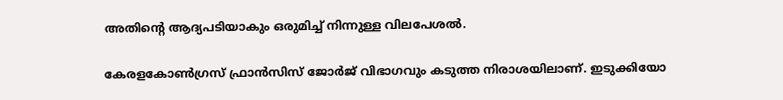അതിന്റെ ആദ്യപടിയാകും ഒരുമിച്ച് നിന്നുള്ള വിലപേശല്‍.

കേരളകോണ്‍ഗ്രസ് ഫ്രാന്‍സിസ് ജോര്‍ജ് വിഭാഗവും കടുത്ത നിരാശയിലാണ്. ഇടുക്കിയോ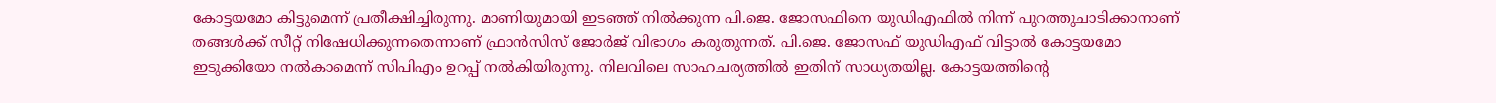കോട്ടയമോ കിട്ടുമെന്ന് പ്രതീക്ഷിച്ചിരുന്നു. മാണിയുമായി ഇടഞ്ഞ് നില്‍ക്കുന്ന പി.ജെ. ജോസഫിനെ യുഡിഎഫില്‍ നിന്ന് പുറത്തുചാടിക്കാനാണ് തങ്ങള്‍ക്ക് സീറ്റ് നിഷേധിക്കുന്നതെന്നാണ് ഫ്രാന്‍സിസ് ജോര്‍ജ് വിഭാഗം കരുതുന്നത്. പി.ജെ. ജോസഫ് യുഡിഎഫ് വിട്ടാല്‍ കോട്ടയമോ ഇടുക്കിയോ നല്‍കാമെന്ന് സിപിഎം ഉറപ്പ് നല്‍കിയിരുന്നു. നിലവിലെ സാഹചര്യത്തില്‍ ഇതിന് സാധ്യതയില്ല. കോട്ടയത്തിന്റെ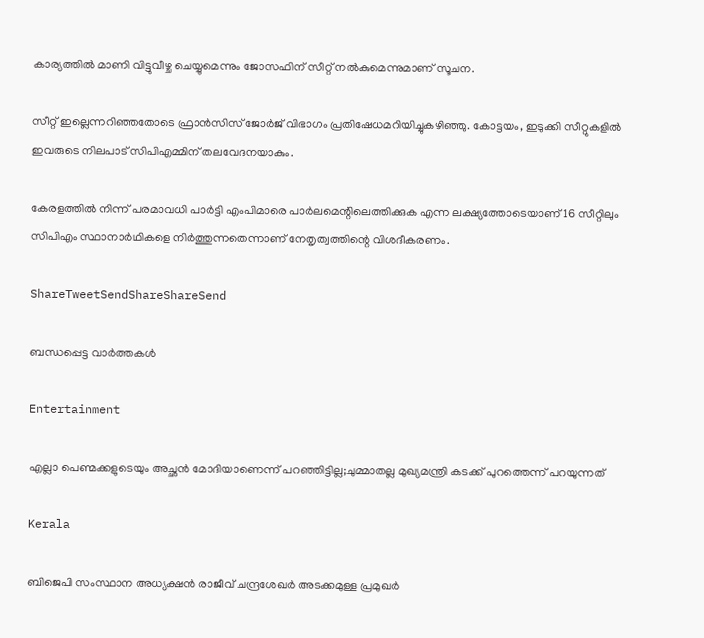കാര്യത്തില്‍ മാണി വിട്ടുവീഴ്ച ചെയ്യുമെന്നും ജോസഫിന് സീറ്റ് നല്‍കുമെന്നുമാണ് സൂചന.

സീറ്റ് ഇല്ലെന്നറിഞ്ഞതോടെ ഫ്രാന്‍സിസ് ജോര്‍ജ് വിഭാഗം പ്രതിഷേധമറിയിച്ചുകഴിഞ്ഞു. കോട്ടയം, ഇടുക്കി സീറ്റുകളില്‍ ഇവരുടെ നിലപാട് സിപിഎമ്മിന് തലവേദനയാകും.

കേരളത്തില്‍ നിന്ന് പരമാവധി പാര്‍ട്ടി എംപിമാരെ പാര്‍ലമെന്റിലെത്തിക്കുക എന്ന ലക്ഷ്യത്തോടെയാണ് 16 സീറ്റിലും സിപിഎം സ്ഥാനാര്‍ഥികളെ നിര്‍ത്തുന്നതെന്നാണ് നേതൃത്വത്തിന്റെ വിശദീകരണം.

ShareTweetSendShareShareSend

ബന്ധപ്പെട്ട വാര്‍ത്തകള്‍

Entertainment

എല്ലാ പെണ്മക്കളുടെയും അച്ഛൻ മോദിയാണെന്ന് പറഞ്ഞിട്ടില്ല;ചുമ്മാതല്ല മുഖ്യമന്ത്രി കടക്ക് പുറത്തെന്ന് പറയുന്നത്

Kerala

ബിജെപി സംസ്ഥാന അധ്യക്ഷന്‍ രാജീവ് ചന്ദ്രശേഖര്‍ അടക്കമുള്ള പ്രമുഖര്‍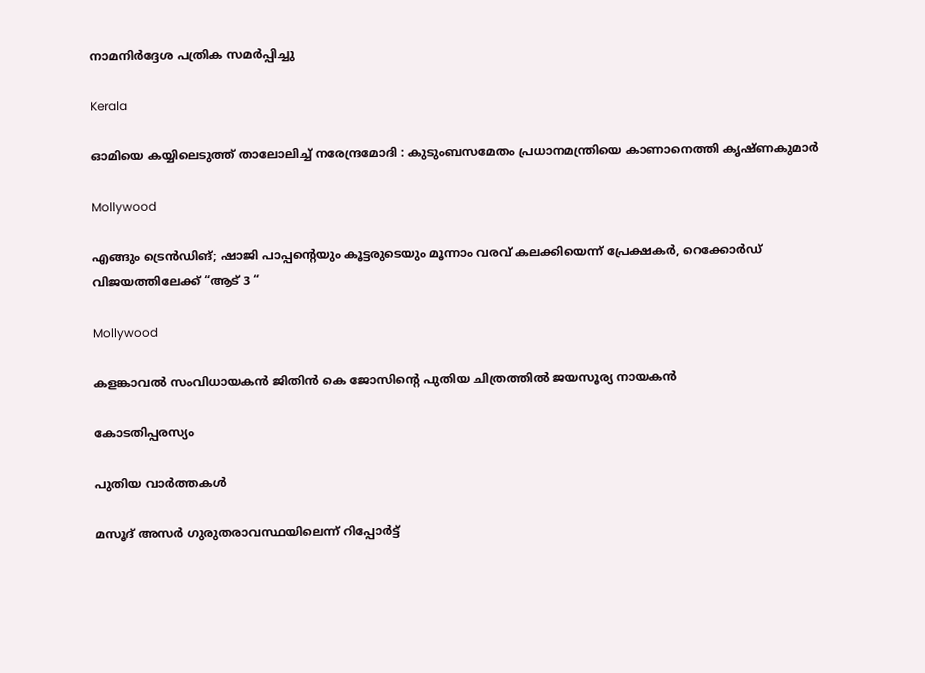നാമനിര്‍ദ്ദേശ പത്രിക സമര്‍പ്പിച്ചു

Kerala

ഓമിയെ കയ്യിലെടുത്ത് താലോലിച്ച് നരേന്ദ്രമോദി : കുടുംബസമേതം പ്രധാനമന്ത്രിയെ കാണാനെത്തി കൃഷ്ണകുമാർ

Mollywood

എങ്ങും ട്രെൻഡിങ്; ഷാജി പാപ്പന്റെയും കൂട്ടരുടെയും മൂന്നാം വരവ് കലക്കിയെന്ന് പ്രേക്ഷകർ, റെക്കോർഡ് വിജയത്തിലേക്ക് “ആട് 3 “

Mollywood

കളങ്കാവൽ സംവിധായകൻ ജിതിൻ കെ ജോസിന്റെ പുതിയ ചിത്രത്തിൽ ജയസൂര്യ നായകൻ

കോടതിപ്പരസ്യം

പുതിയ വാര്‍ത്തകള്‍

മസൂദ് അസര്‍ ഗുരുതരാവസ്ഥയിലെന്ന് റിപ്പോര്‍ട്ട്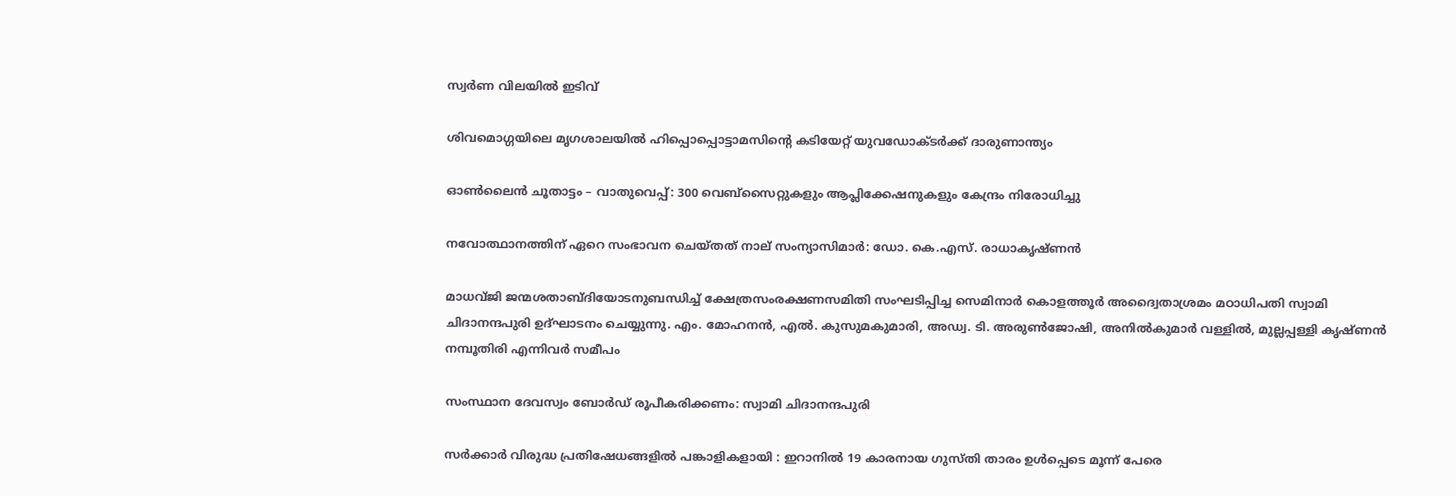സ്വർണ വിലയിൽ ഇടിവ്

ശിവമൊഗ്ഗയിലെ മൃഗശാലയിൽ ഹിപ്പൊപ്പൊട്ടാമസിന്റെ കടിയേറ്റ് യുവഡോക്ടർക്ക് ദാരുണാന്ത‍്യം

ഓണ്‍ലൈന്‍ ചൂതാട്ടം – വാതുവെപ്പ്: 300 വെബ്സൈറ്റുകളും ആപ്ലിക്കേഷനുകളും കേന്ദ്രം നിരോധിച്ചു

നവോത്ഥാനത്തിന് ഏറെ സംഭാവന ചെയ്തത് നാല് സംന്യാസിമാര്‍: ഡോ. കെ.എസ്. രാധാകൃഷ്ണന്‍

മാധവ്ജി ജന്മശതാബ്ദിയോടനുബന്ധിച്ച് ക്ഷേത്രസംരക്ഷണസമിതി സംഘടിപ്പിച്ച സെമിനാര്‍ കൊളത്തൂര്‍ അദ്വൈതാശ്രമം മഠാധിപതി സ്വാമി ചിദാനന്ദപുരി ഉദ്ഘാടനം ചെയ്യുന്നു. എം. മോഹനന്‍, എല്‍. കുസുമകുമാരി, അഡ്വ. ടി. അരുണ്‍ജോഷി, അനില്‍കുമാര്‍ വള്ളില്‍, മുല്ലപ്പള്ളി കൃഷ്ണന്‍ നമ്പൂതിരി എന്നിവര്‍ സമീപം

സംസ്ഥാന ദേവസ്വം ബോര്‍ഡ് രൂപീകരിക്കണം: സ്വാമി ചിദാനന്ദപുരി

സർക്കാർ വിരുദ്ധ പ്രതിഷേധങ്ങളിൽ പങ്കാളികളായി : ഇറാനിൽ 19 കാരനായ ഗുസ്തി താരം ഉൾപ്പെടെ മൂന്ന് പേരെ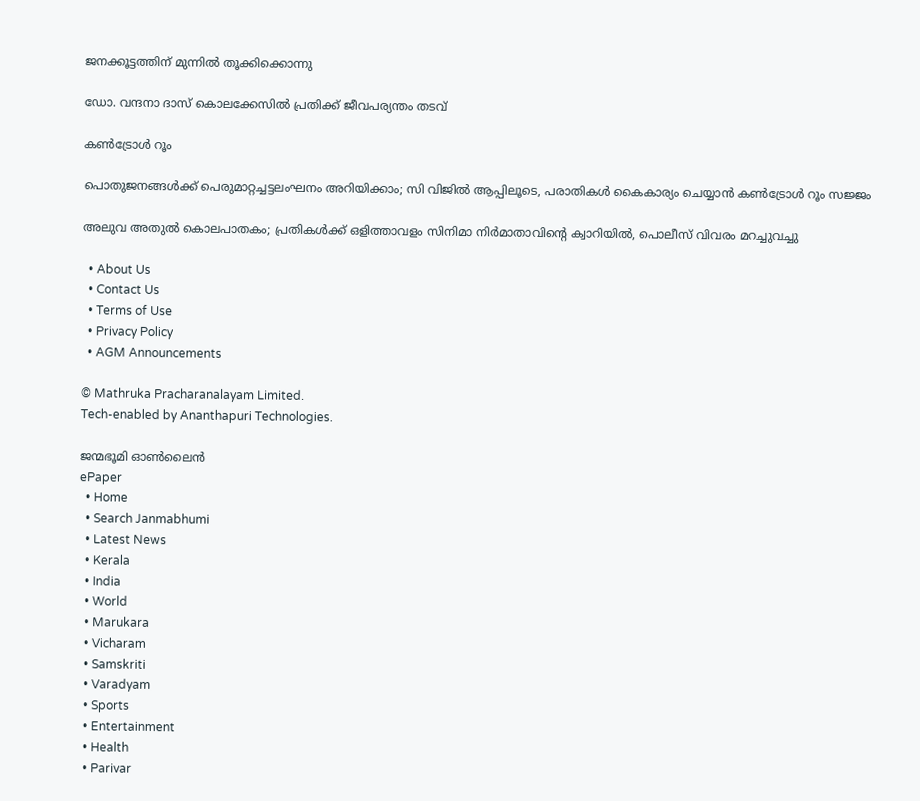ജനക്കൂട്ടത്തിന് മുന്നിൽ തൂക്കിക്കൊന്നു

ഡോ. വന്ദനാ ദാസ് കൊലക്കേസിൽ പ്രതിക്ക് ജീവപര്യന്തം തടവ്

കൺട്രോൾ റൂം

പൊതുജനങ്ങള്‍ക്ക് പെരുമാറ്റച്ചട്ടലംഘനം അറിയിക്കാം; സി വിജില്‍ ആപ്പിലൂടെ, പരാതികള്‍ കൈകാര്യം ചെയ്യാൻ കൺട്രോൾ റൂം സജ്ജം

അലുവ അതുല്‍ കൊലപാതകം; പ്രതികള്‍ക്ക് ഒളിത്താവളം സിനിമാ നിര്‍മാതാവിന്റെ ക്വാറിയില്‍, പൊലീസ് വിവരം മറച്ചുവച്ചു

  • About Us
  • Contact Us
  • Terms of Use
  • Privacy Policy
  • AGM Announcements

© Mathruka Pracharanalayam Limited.
Tech-enabled by Ananthapuri Technologies.

ജന്മഭൂമി ഓണ്‍ലൈന്‍
ePaper
  • Home
  • Search Janmabhumi
  • Latest News
  • Kerala
  • India
  • World
  • Marukara
  • Vicharam
  • Samskriti
  • Varadyam
  • Sports
  • Entertainment
  • Health
  • Parivar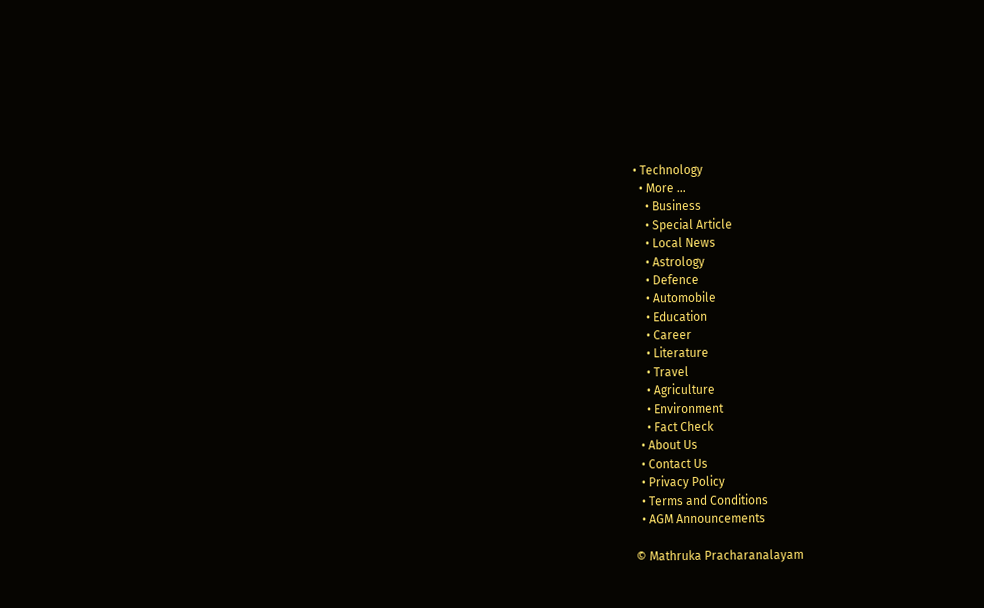• Technology
  • More …
    • Business
    • Special Article
    • Local News
    • Astrology
    • Defence
    • Automobile
    • Education
    • Career
    • Literature
    • Travel
    • Agriculture
    • Environment
    • Fact Check
  • About Us
  • Contact Us
  • Privacy Policy
  • Terms and Conditions
  • AGM Announcements

© Mathruka Pracharanalayam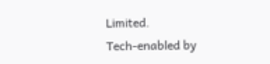Limited.
Tech-enabled by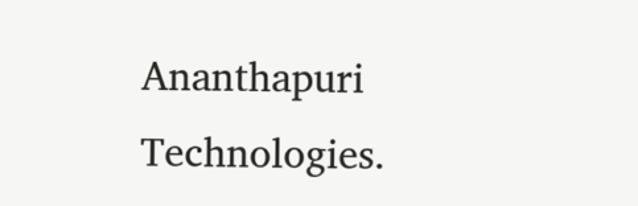Ananthapuri Technologies.